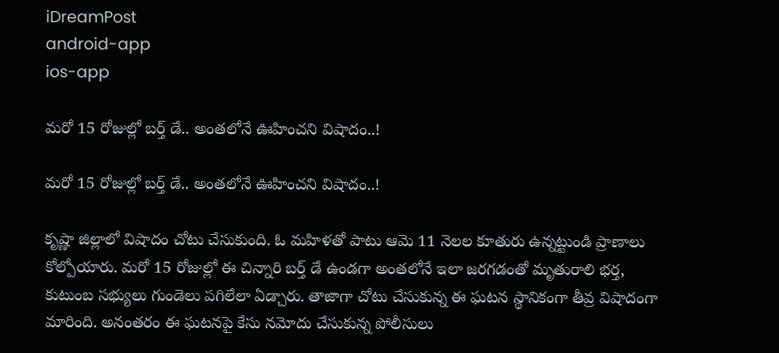iDreamPost
android-app
ios-app

మరో 15 రోజుల్లో బర్త్ డే.. అంతలోనే ఊహించని విషాదం..!

మరో 15 రోజుల్లో బర్త్ డే.. అంతలోనే ఊహించని విషాదం..!

కృష్ణా జిల్లాలో విషాదం చోటు చేసుకుంది. ఓ మహిళతో పాటు ఆమె 11 నెలల కూతురు ఉన్నట్టుండి ప్రాణాలు కోల్పోయారు. మరో 15 రోజుల్లో ఈ చిన్నారి బర్త్ డే ఉండగా అంతలోనే ఇలా జరగడంతో మృతురాలి భర్త, కుటుంబ సభ్యులు గుండెలు పగిలేలా ఏడ్చారు. తాజాగా చోటు చేసుకున్న ఈ ఘటన స్థానికంగా తీవ్ర విషాదంగా మారింది. అనంతరం ఈ ఘటనపై కేసు నమోదు చేసుకున్న పోలీసులు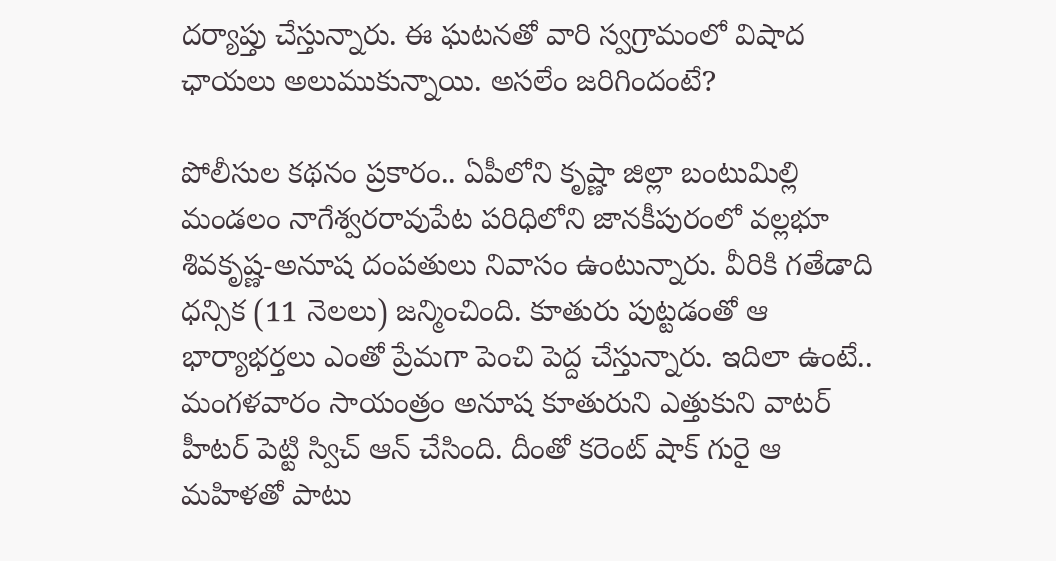దర్యాప్తు చేస్తున్నారు. ఈ ఘటనతో వారి స్వగ్రామంలో విషాద ఛాయలు అలుముకున్నాయి. అసలేం జరిగిందంటే?

పోలీసుల కథనం ప్రకారం.. ఏపీలోని కృష్ణా జిల్లా బంటుమిల్లి మండలం నాగేశ్వరరావుపేట పరిధిలోని జానకీపురంలో వల్లభూ శివకృష్ణ-అనూష దంపతులు నివాసం ఉంటున్నారు. వీరికి గతేడాది ధన్సిక (11 నెలలు) జన్మించింది. కూతురు పుట్టడంతో ఆ భార్యాభర్తలు ఎంతో ప్రేమగా పెంచి పెద్ద చేస్తున్నారు. ఇదిలా ఉంటే.. మంగళవారం సాయంత్రం అనూష కూతురుని ఎత్తుకుని వాటర్ హీటర్ పెట్టి స్విచ్ ఆన్ చేసింది. దీంతో కరెంట్ షాక్ గురై ఆ మహిళతో పాటు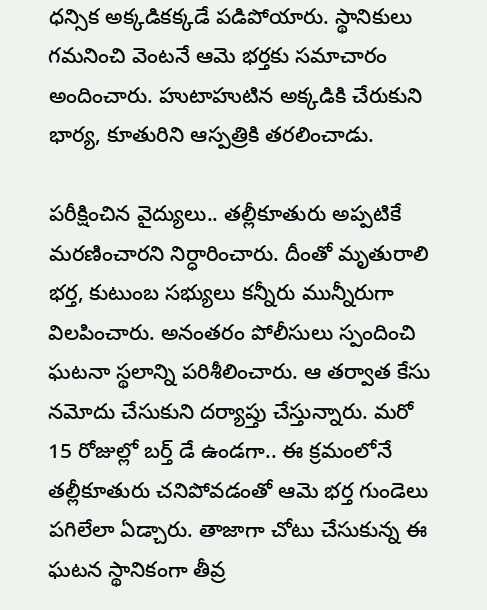ధన్సిక అక్కడికక్కడే పడిపోయారు. స్థానికులు గమనించి వెంటనే ఆమె భర్తకు సమాచారం అందించారు. హుటాహుటిన అక్కడికి చేరుకుని భార్య, కూతురిని ఆస్పత్రికి తరలించాడు.

పరీక్షించిన వైద్యులు.. తల్లీకూతురు అప్పటికే మరణించారని నిర్ధారించారు. దీంతో మృతురాలి భర్త, కుటుంబ సభ్యులు కన్నీరు మున్నీరుగా విలపించారు. అనంతరం పోలీసులు స్పందించి ఘటనా స్థలాన్ని పరిశీలించారు. ఆ తర్వాత కేసు నమోదు చేసుకుని దర్యాప్తు చేస్తున్నారు. మరో 15 రోజుల్లో బర్త్ డే ఉండగా.. ఈ క్రమంలోనే తల్లీకూతురు చనిపోవడంతో ఆమె భర్త గుండెలు పగిలేలా ఏడ్చారు. తాజాగా చోటు చేసుకున్న ఈ ఘటన స్థానికంగా తీవ్ర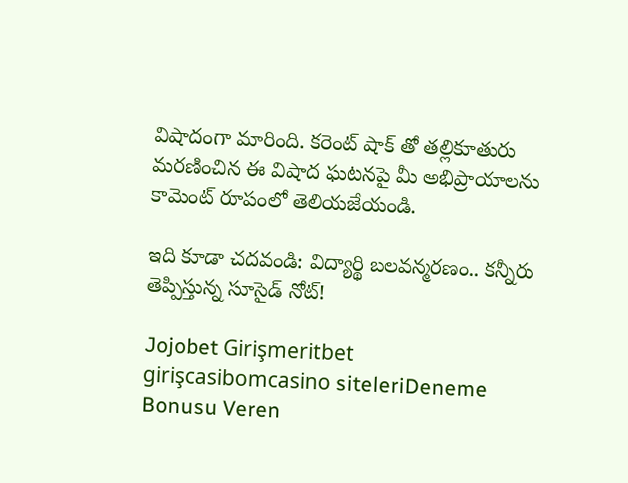విషాదంగా మారింది. కరెంట్ షాక్ తో తల్లికూతురు మరణించిన ఈ విషాద ఘటనపై మీ అభిప్రాయాలను కామెంట్ రూపంలో తెలియజేయండి.

ఇది కూడా చదవండి: విద్యార్థి బలవన్మరణం.. కన్నీరు తెప్పిస్తున్న సూసైడ్ నోట్!

Jojobet Girişmeritbet girişcasibomcasino siteleriDeneme Bonusu Veren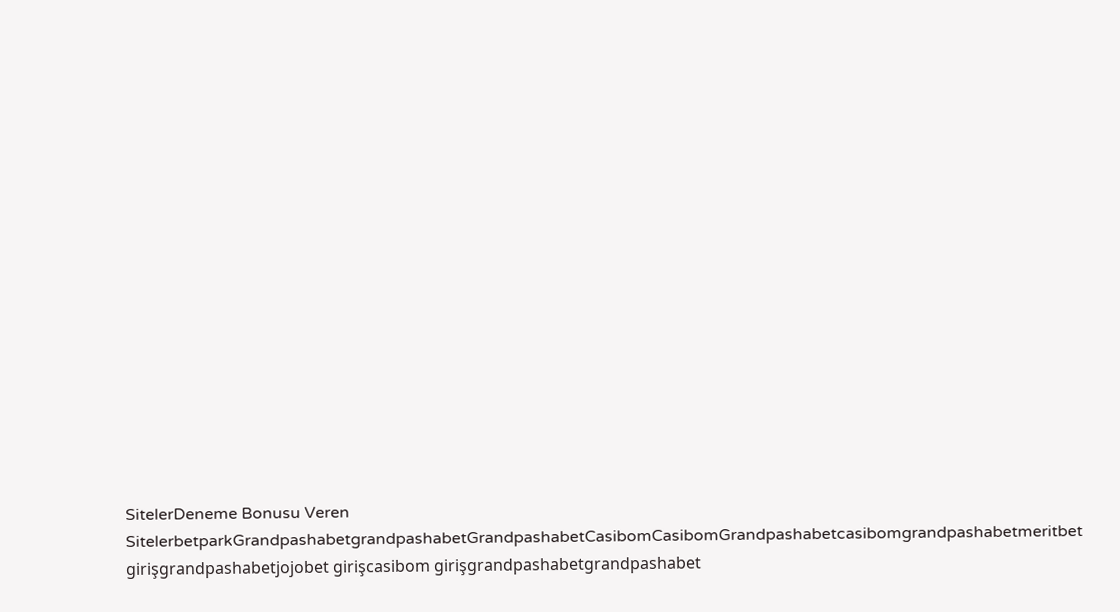SitelerDeneme Bonusu Veren SitelerbetparkGrandpashabetgrandpashabetGrandpashabetCasibomCasibomGrandpashabetcasibomgrandpashabetmeritbet girişgrandpashabetjojobet girişcasibom girişgrandpashabetgrandpashabet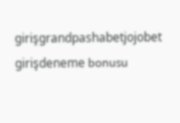girişgrandpashabetjojobet girişdeneme bonusu